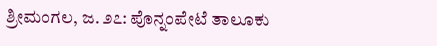ಶ್ರೀಮಂಗಲ, ಜ. ೨೭: ಪೊನ್ನಂಪೇಟೆ ತಾಲೂಕು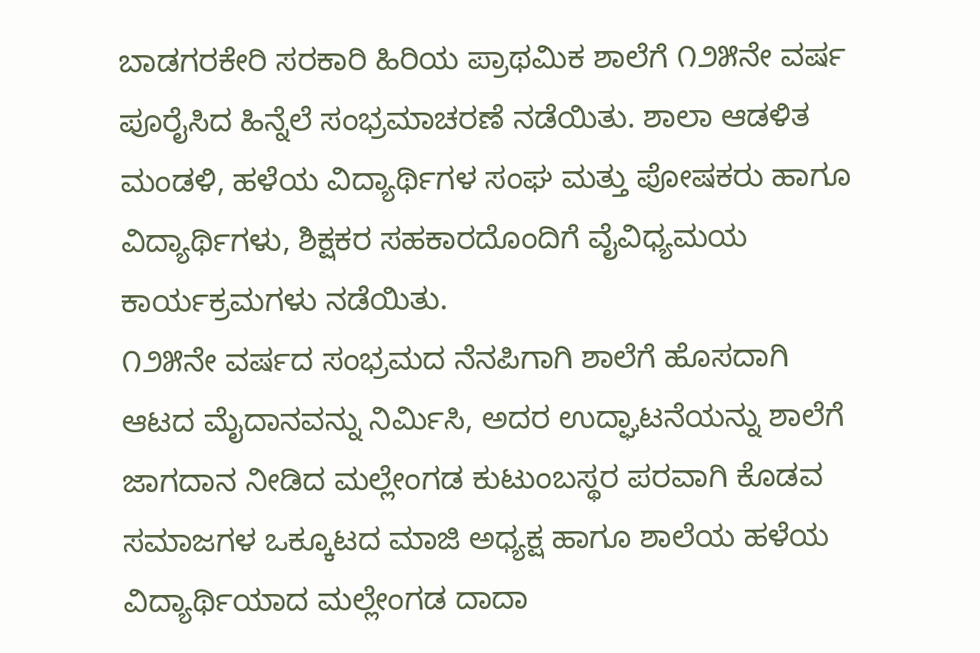ಬಾಡಗರಕೇರಿ ಸರಕಾರಿ ಹಿರಿಯ ಪ್ರಾಥಮಿಕ ಶಾಲೆಗೆ ೧೨೫ನೇ ವರ್ಷ ಪೂರೈಸಿದ ಹಿನ್ನೆಲೆ ಸಂಭ್ರಮಾಚರಣೆ ನಡೆಯಿತು. ಶಾಲಾ ಆಡಳಿತ ಮಂಡಳಿ, ಹಳೆಯ ವಿದ್ಯಾರ್ಥಿಗಳ ಸಂಘ ಮತ್ತು ಪೋಷಕರು ಹಾಗೂ ವಿದ್ಯಾರ್ಥಿಗಳು, ಶಿಕ್ಷಕರ ಸಹಕಾರದೊಂದಿಗೆ ವೈವಿಧ್ಯಮಯ ಕಾರ್ಯಕ್ರಮಗಳು ನಡೆಯಿತು.
೧೨೫ನೇ ವರ್ಷದ ಸಂಭ್ರಮದ ನೆನಪಿಗಾಗಿ ಶಾಲೆಗೆ ಹೊಸದಾಗಿ ಆಟದ ಮೈದಾನವನ್ನು ನಿರ್ಮಿಸಿ, ಅದರ ಉದ್ಘಾಟನೆಯನ್ನು ಶಾಲೆಗೆ ಜಾಗದಾನ ನೀಡಿದ ಮಲ್ಲೇಂಗಡ ಕುಟುಂಬಸ್ಥರ ಪರವಾಗಿ ಕೊಡವ ಸಮಾಜಗಳ ಒಕ್ಕೂಟದ ಮಾಜಿ ಅಧ್ಯಕ್ಷ ಹಾಗೂ ಶಾಲೆಯ ಹಳೆಯ ವಿದ್ಯಾರ್ಥಿಯಾದ ಮಲ್ಲೇಂಗಡ ದಾದಾ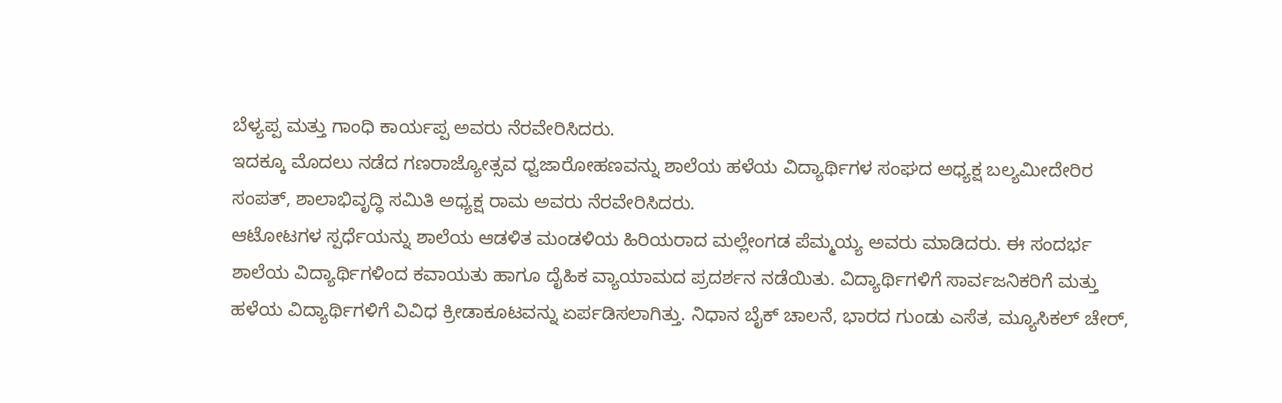ಬೆಳ್ಯಪ್ಪ ಮತ್ತು ಗಾಂಧಿ ಕಾರ್ಯಪ್ಪ ಅವರು ನೆರವೇರಿಸಿದರು.
ಇದಕ್ಕೂ ಮೊದಲು ನಡೆದ ಗಣರಾಜ್ಯೋತ್ಸವ ಧ್ವಜಾರೋಹಣವನ್ನು ಶಾಲೆಯ ಹಳೆಯ ವಿದ್ಯಾರ್ಥಿಗಳ ಸಂಘದ ಅಧ್ಯಕ್ಷ ಬಲ್ಯಮೀದೇರಿರ ಸಂಪತ್, ಶಾಲಾಭಿವೃದ್ಧಿ ಸಮಿತಿ ಅಧ್ಯಕ್ಷ ರಾಮ ಅವರು ನೆರವೇರಿಸಿದರು.
ಆಟೋಟಗಳ ಸ್ಪರ್ಧೆಯನ್ನು ಶಾಲೆಯ ಆಡಳಿತ ಮಂಡಳಿಯ ಹಿರಿಯರಾದ ಮಲ್ಲೇಂಗಡ ಪೆಮ್ಮಯ್ಯ ಅವರು ಮಾಡಿದರು. ಈ ಸಂದರ್ಭ ಶಾಲೆಯ ವಿದ್ಯಾರ್ಥಿಗಳಿಂದ ಕವಾಯತು ಹಾಗೂ ದೈಹಿಕ ವ್ಯಾಯಾಮದ ಪ್ರದರ್ಶನ ನಡೆಯಿತು. ವಿದ್ಯಾರ್ಥಿಗಳಿಗೆ ಸಾರ್ವಜನಿಕರಿಗೆ ಮತ್ತು ಹಳೆಯ ವಿದ್ಯಾರ್ಥಿಗಳಿಗೆ ವಿವಿಧ ಕ್ರೀಡಾಕೂಟವನ್ನು ಏರ್ಪಡಿಸಲಾಗಿತ್ತು. ನಿಧಾನ ಬೈಕ್ ಚಾಲನೆ, ಭಾರದ ಗುಂಡು ಎಸೆತ, ಮ್ಯೂಸಿಕಲ್ ಚೇರ್,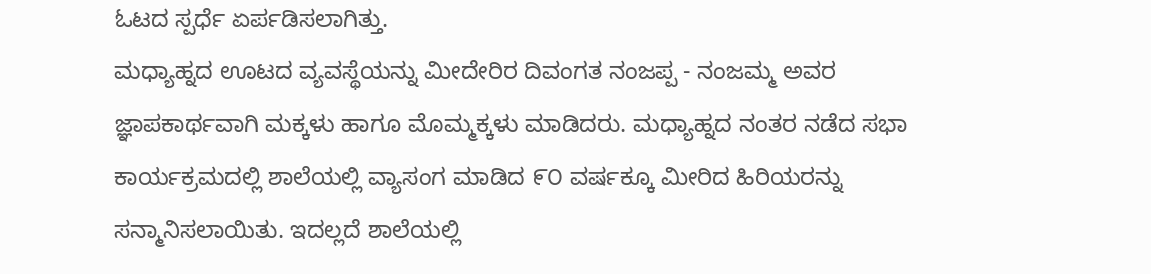ಓಟದ ಸ್ಪರ್ಧೆ ಏರ್ಪಡಿಸಲಾಗಿತ್ತು.
ಮಧ್ಯಾಹ್ನದ ಊಟದ ವ್ಯವಸ್ಥೆಯನ್ನು ಮೀದೇರಿರ ದಿವಂಗತ ನಂಜಪ್ಪ - ನಂಜಮ್ಮ ಅವರ ಜ್ಞಾಪಕಾರ್ಥವಾಗಿ ಮಕ್ಕಳು ಹಾಗೂ ಮೊಮ್ಮಕ್ಕಳು ಮಾಡಿದರು. ಮಧ್ಯಾಹ್ನದ ನಂತರ ನಡೆದ ಸಭಾ ಕಾರ್ಯಕ್ರಮದಲ್ಲಿ ಶಾಲೆಯಲ್ಲಿ ವ್ಯಾಸಂಗ ಮಾಡಿದ ೯೦ ವರ್ಷಕ್ಕೂ ಮೀರಿದ ಹಿರಿಯರನ್ನು ಸನ್ಮಾನಿಸಲಾಯಿತು. ಇದಲ್ಲದೆ ಶಾಲೆಯಲ್ಲಿ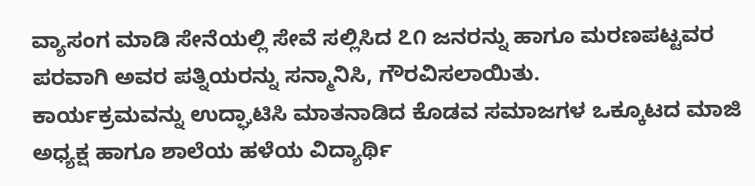ವ್ಯಾಸಂಗ ಮಾಡಿ ಸೇನೆಯಲ್ಲಿ ಸೇವೆ ಸಲ್ಲಿಸಿದ ೭೧ ಜನರನ್ನು ಹಾಗೂ ಮರಣಪಟ್ಟವರ ಪರವಾಗಿ ಅವರ ಪತ್ನಿಯರನ್ನು ಸನ್ಮಾನಿಸಿ, ಗೌರವಿಸಲಾಯಿತು.
ಕಾರ್ಯಕ್ರಮವನ್ನು ಉದ್ಘಾಟಿಸಿ ಮಾತನಾಡಿದ ಕೊಡವ ಸಮಾಜಗಳ ಒಕ್ಕೂಟದ ಮಾಜಿ ಅಧ್ಯಕ್ಷ ಹಾಗೂ ಶಾಲೆಯ ಹಳೆಯ ವಿದ್ಯಾರ್ಥಿ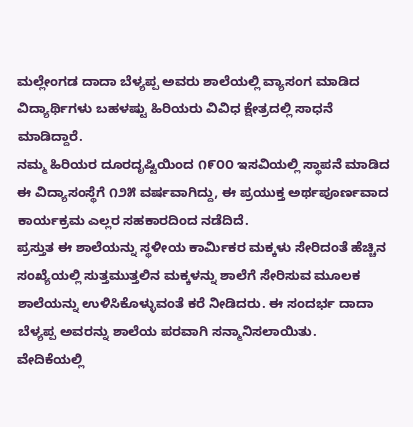ಮಲ್ಲೇಂಗಡ ದಾದಾ ಬೆಳ್ಯಪ್ಪ ಅವರು ಶಾಲೆಯಲ್ಲಿ ವ್ಯಾಸಂಗ ಮಾಡಿದ ವಿದ್ಯಾರ್ಥಿಗಳು ಬಹಳಷ್ಟು ಹಿರಿಯರು ವಿವಿಧ ಕ್ಷೇತ್ರದಲ್ಲಿ ಸಾಧನೆ ಮಾಡಿದ್ದಾರೆ.
ನಮ್ಮ ಹಿರಿಯರ ದೂರದೃಷ್ಟಿಯಿಂದ ೧೯೦೦ ಇಸವಿಯಲ್ಲಿ ಸ್ಥಾಪನೆ ಮಾಡಿದ ಈ ವಿದ್ಯಾಸಂಸ್ಥೆಗೆ ೧೨೫ ವರ್ಷವಾಗಿದ್ದು, ಈ ಪ್ರಯುಕ್ತ ಅರ್ಥಪೂರ್ಣವಾದ ಕಾರ್ಯಕ್ರಮ ಎಲ್ಲರ ಸಹಕಾರದಿಂದ ನಡೆದಿದೆ.
ಪ್ರಸ್ತುತ ಈ ಶಾಲೆಯನ್ನು ಸ್ಥಳೀಯ ಕಾರ್ಮಿಕರ ಮಕ್ಕಳು ಸೇರಿದಂತೆ ಹೆಚ್ಚಿನ ಸಂಖ್ಯೆಯಲ್ಲಿ ಸುತ್ತಮುತ್ತಲಿನ ಮಕ್ಕಳನ್ನು ಶಾಲೆಗೆ ಸೇರಿಸುವ ಮೂಲಕ ಶಾಲೆಯನ್ನು ಉಳಿಸಿಕೊಳ್ಳುವಂತೆ ಕರೆ ನೀಡಿದರು. ಈ ಸಂದರ್ಭ ದಾದಾ ಬೆಳ್ಯಪ್ಪ ಅವರನ್ನು ಶಾಲೆಯ ಪರವಾಗಿ ಸನ್ಮಾನಿಸಲಾಯಿತು.
ವೇದಿಕೆಯಲ್ಲಿ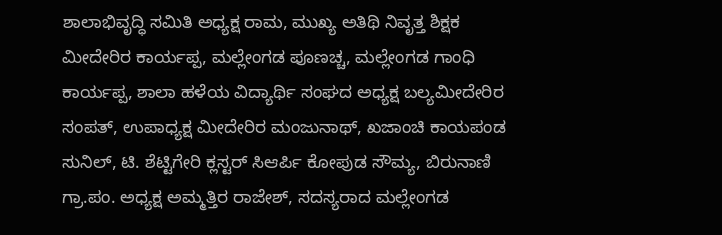ಶಾಲಾಭಿವೃದ್ಧಿ ಸಮಿತಿ ಅಧ್ಯಕ್ಷ ರಾಮ, ಮುಖ್ಯ ಅತಿಥಿ ನಿವೃತ್ತ ಶಿಕ್ಷಕ ಮೀದೇರಿರ ಕಾರ್ಯಪ್ಪ, ಮಲ್ಲೇಂಗಡ ಪೂಣಚ್ಚ, ಮಲ್ಲೇಂಗಡ ಗಾಂಧಿ ಕಾರ್ಯಪ್ಪ, ಶಾಲಾ ಹಳೆಯ ವಿದ್ಯಾರ್ಥಿ ಸಂಘದ ಅಧ್ಯಕ್ಷ ಬಲ್ಯಮೀದೇರಿರ ಸಂಪತ್, ಉಪಾಧ್ಯಕ್ಷ ಮೀದೇರಿರ ಮಂಜುನಾಥ್, ಖಜಾಂಚಿ ಕಾಯಪಂಡ ಸುನಿಲ್, ಟಿ. ಶೆಟ್ಟಿಗೇರಿ ಕ್ಲಸ್ಟರ್ ಸಿಆರ್ಪಿ ಕೋಪುಡ ಸೌಮ್ಯ, ಬಿರುನಾಣಿ ಗ್ರಾ.ಪಂ. ಅಧ್ಯಕ್ಷ ಅಮ್ಮತ್ತಿರ ರಾಜೇಶ್, ಸದಸ್ಯರಾದ ಮಲ್ಲೇಂಗಡ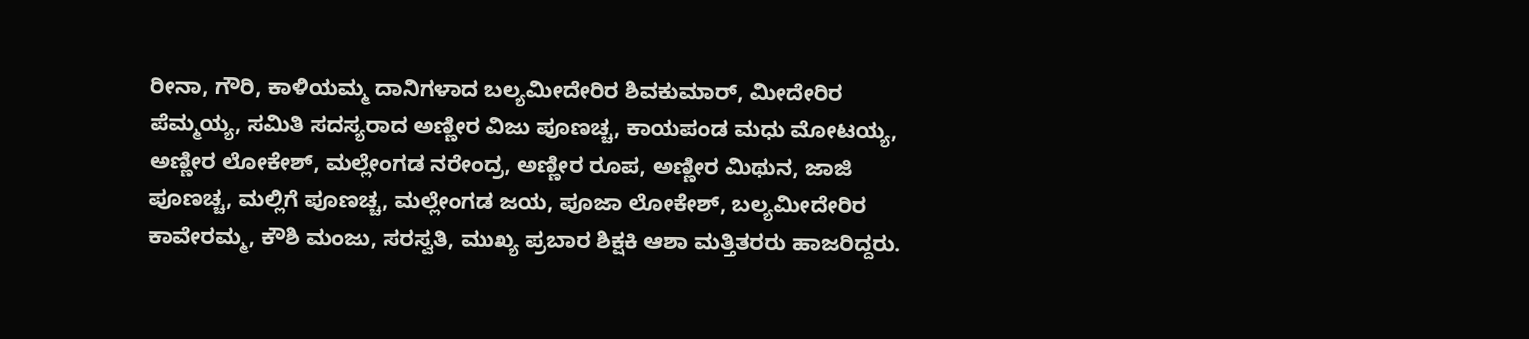ರೀನಾ, ಗೌರಿ, ಕಾಳಿಯಮ್ಮ ದಾನಿಗಳಾದ ಬಲ್ಯಮೀದೇರಿರ ಶಿವಕುಮಾರ್, ಮೀದೇರಿರ ಪೆಮ್ಮಯ್ಯ, ಸಮಿತಿ ಸದಸ್ಯರಾದ ಅಣ್ಣೀರ ವಿಜು ಪೂಣಚ್ಚ, ಕಾಯಪಂಡ ಮಧು ಮೋಟಯ್ಯ, ಅಣ್ಣೀರ ಲೋಕೇಶ್, ಮಲ್ಲೇಂಗಡ ನರೇಂದ್ರ, ಅಣ್ಣೀರ ರೂಪ, ಅಣ್ಣೀರ ಮಿಥುನ, ಜಾಜಿ ಪೂಣಚ್ಚ, ಮಲ್ಲಿಗೆ ಪೂಣಚ್ಚ, ಮಲ್ಲೇಂಗಡ ಜಯ, ಪೂಜಾ ಲೋಕೇಶ್, ಬಲ್ಯಮೀದೇರಿರ ಕಾವೇರಮ್ಮ, ಕೌಶಿ ಮಂಜು, ಸರಸ್ವತಿ, ಮುಖ್ಯ ಪ್ರಬಾರ ಶಿಕ್ಷಕಿ ಆಶಾ ಮತ್ತಿತರರು ಹಾಜರಿದ್ದರು.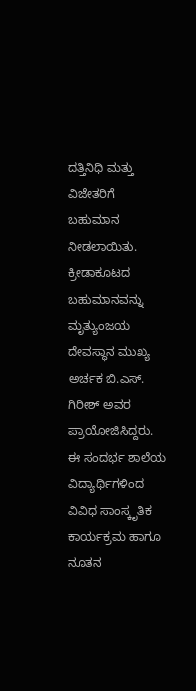ದತ್ತಿನಿಧಿ ಮತ್ತು ವಿಜೇತರಿಗೆ ಬಹುಮಾನ ನೀಡಲಾಯಿತು. ಕ್ರೀಡಾಕೂಟದ ಬಹುಮಾನವನ್ನು ಮೃತ್ಯುಂಜಯ ದೇವಸ್ಥಾನ ಮುಖ್ಯ ಅರ್ಚಕ ಬಿ.ಎಸ್. ಗಿರೀಶ್ ಅವರ ಪ್ರಾಯೋಜಿಸಿದ್ದರು. ಈ ಸಂದರ್ಭ ಶಾಲೆಯ ವಿದ್ಯಾರ್ಥಿಗಳಿಂದ ವಿವಿಧ ಸಾಂಸ್ಕೃತಿಕ ಕಾರ್ಯಕ್ರಮ ಹಾಗೂ ನೂತನ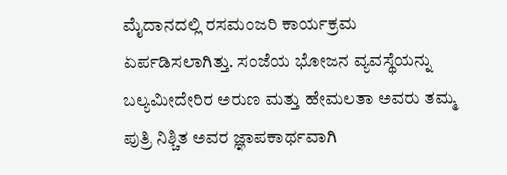ಮೈದಾನದಲ್ಲಿ ರಸಮಂಜರಿ ಕಾರ್ಯಕ್ರಮ ಏರ್ಪಡಿಸಲಾಗಿತ್ತು. ಸಂಜೆಯ ಭೋಜನ ವ್ಯವಸ್ಥೆಯನ್ನು ಬಲ್ಯಮೀದೇರಿರ ಅರುಣ ಮತ್ತು ಹೇಮಲತಾ ಅವರು ತಮ್ಮ ಪುತ್ರಿ ನಿಶ್ಚಿತ ಅವರ ಜ್ಞಾಪಕಾರ್ಥವಾಗಿ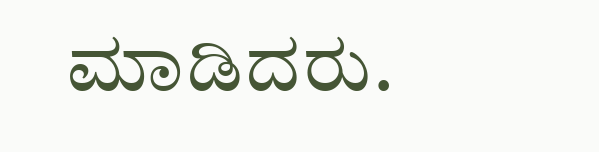ಮಾಡಿದರು.